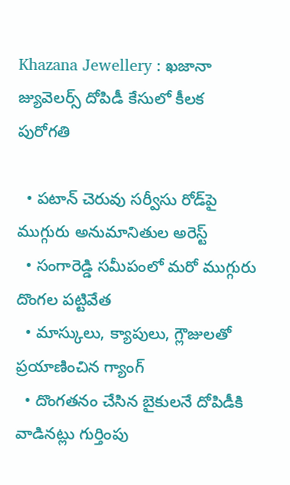Khazana Jewellery : ఖజానా జ్యువెలర్స్ దోపిడీ కేసులో కీలక పురోగతి

  • పటాన్ చెరువు సర్వీసు రోడ్‌పై ముగ్గురు అనుమానితుల అరెస్ట్
  • సంగారెడ్డి సమీపంలో మరో ముగ్గురు దొంగల పట్టివేత
  • మాస్కులు, క్యాపులు, గ్లౌజులతో ప్రయాణించిన గ్యాంగ్
  • దొంగతనం చేసిన బైకులనే దోపిడీకి వాడినట్లు గుర్తింపు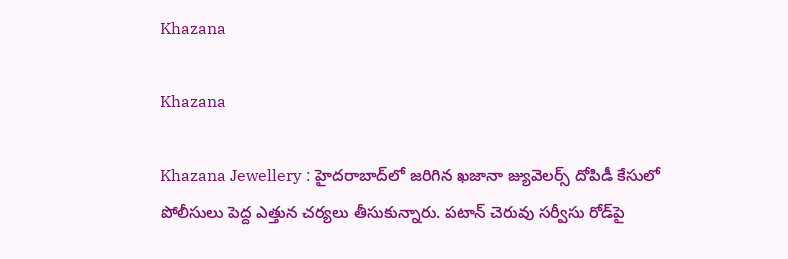Khazana

Khazana

Khazana Jewellery : హైదరాబాద్‌లో జరిగిన ఖజానా జ్యువెలర్స్ దోపిడీ కేసులో పోలీసులు పెద్ద ఎత్తున చర్యలు తీసుకున్నారు. పటాన్ చెరువు సర్వీసు రోడ్‌పై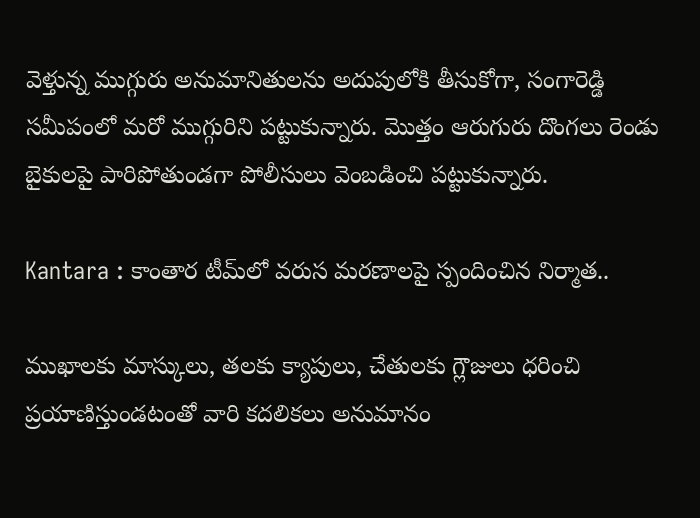వెళ్తున్న ముగ్గురు అనుమానితులను అదుపులోకి తీసుకోగా, సంగారెడ్డి సమీపంలో మరో ముగ్గురిని పట్టుకున్నారు. మొత్తం ఆరుగురు దొంగలు రెండు బైకులపై పారిపోతుండగా పోలీసులు వెంబడించి పట్టుకున్నారు.

Kantara : కాంతార టీమ్‌లో వరుస మరణాలపై స్పందించిన నిర్మాత..

ముఖాలకు మాస్కులు, తలకు క్యాపులు, చేతులకు గ్లౌజులు ధరించి ప్రయాణిస్తుండటంతో వారి కదలికలు అనుమానం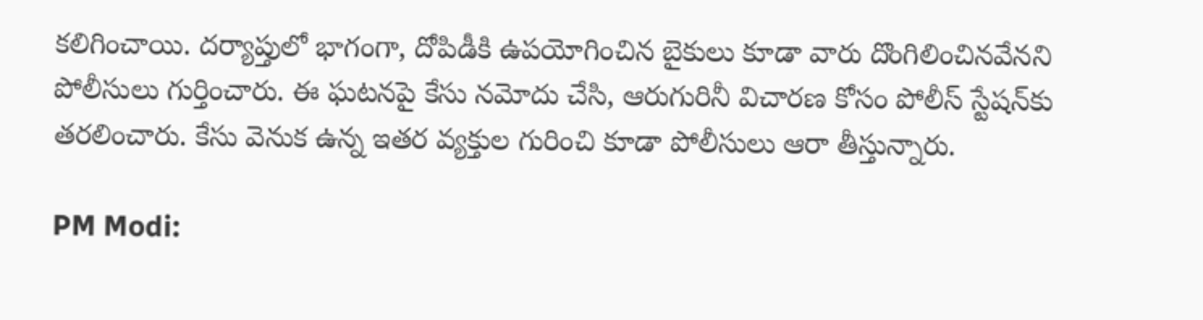కలిగించాయి. దర్యాప్తులో భాగంగా, దోపిడీకి ఉపయోగించిన బైకులు కూడా వారు దొంగిలించినవేనని పోలీసులు గుర్తించారు. ఈ ఘటనపై కేసు నమోదు చేసి, ఆరుగురినీ విచారణ కోసం పోలీస్ స్టేషన్‌కు తరలించారు. కేసు వెనుక ఉన్న ఇతర వ్యక్తుల గురించి కూడా పోలీసులు ఆరా తీస్తున్నారు.

PM Modi: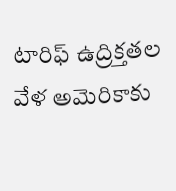టారిఫ్ ఉద్రిక్తతల వేళ అమెరికాకు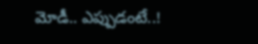మోడీ.. ఎప్పుడంటే..!